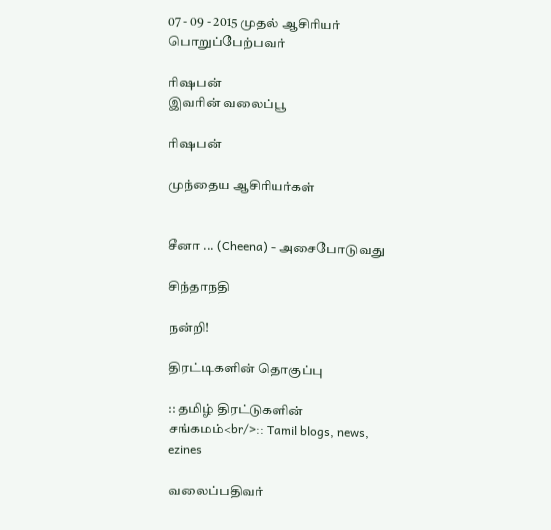07 - 09 - 2015 முதல் ஆசிரியர் பொறுப்பேற்பவர்

ரிஷபன்
இவரின் வலைப்பூ

ரிஷபன்

முந்தைய ஆசிரியர்கள்


சீனா ... (Cheena) - அசைபோடுவது

சிந்தாநதி

நன்றி!

திரட்டிகளின் தொகுப்பு

:: தமிழ் திரட்டுகளின் சங்கமம்<br/>:: Tamil blogs, news, ezines

வலைப்பதிவர்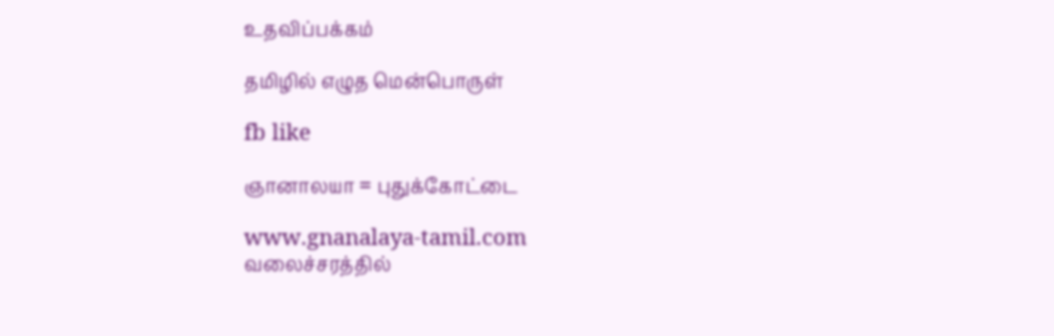உதவிப்பக்கம்

தமிழில் எழுத மென்பொருள்

fb like

ஞானாலயா = புதுக்கோட்டை

www.gnanalaya-tamil.com
வலைச்சரத்தில்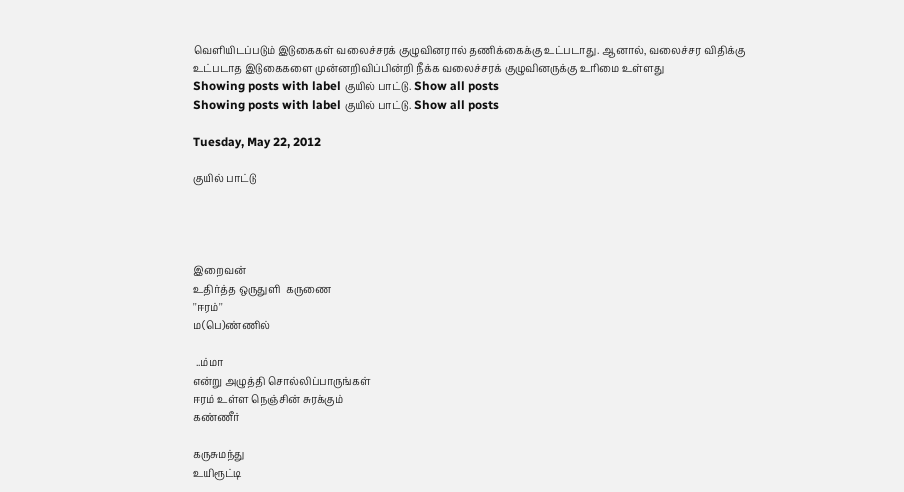வெளியிடப்படும் இடுகைகள் வலைச்சரக் குழுவினரால் தணிக்கைக்கு உட்படாது. ஆனால், வலைச்சர விதிக்கு உட்படாத இடுகைகளை முன்னறிவிப்பின்றி நீக்க வலைச்சரக் குழுவினருக்கு உரிமை உள்ளது
Showing posts with label குயில் பாட்டு. Show all posts
Showing posts with label குயில் பாட்டு. Show all posts

Tuesday, May 22, 2012

குயில் பாட்டு




இறைவன்
உதிர்த்த ஒருதுளி  கருணை
''ஈரம்''
ம(பெ)ண்ணில்

 ..ம்மா
என்று அழுத்தி சொல்லிப்பாருங்கள்
ஈரம் உள்ள நெஞ்சின் சுரக்கும்
கண்ணீர்

கருசுமந்து
உயிரூட்டி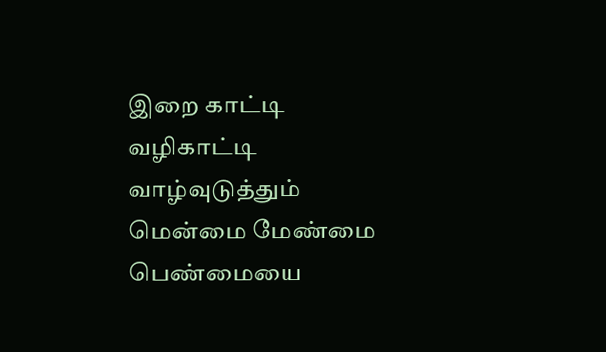இறை காட்டி
வழிகாட்டி
வாழ்வுடுத்தும்
மென்மை மேண்மை பெண்மையை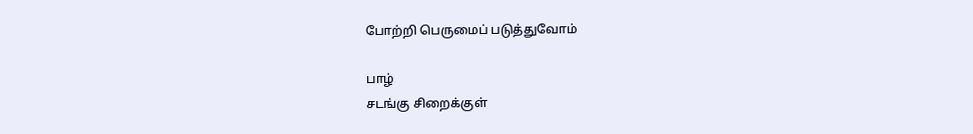போற்றி பெருமைப் படுத்துவோம்

பாழ்
சடங்கு சிறைக்குள்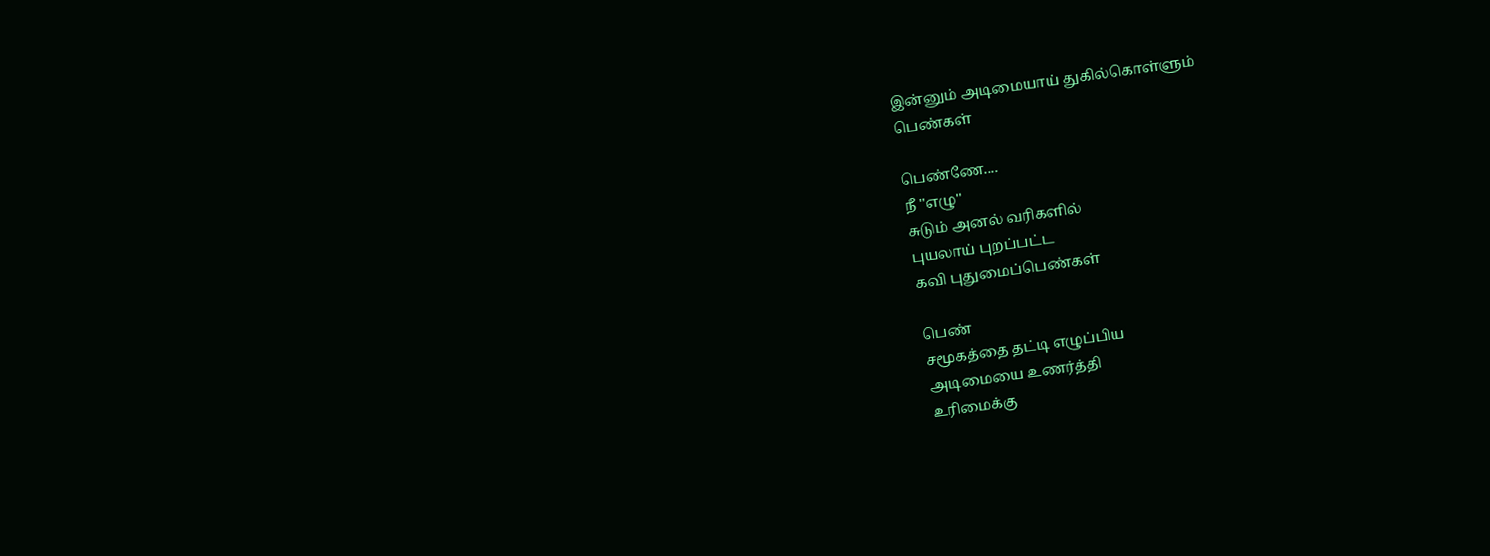இன்னும் அடிமையாய் துகில்கொள்ளும்
பெண்கள்

பெண்ணே....
நீ ''எழு''
சுடும் அனல் வரிகளில்
புயலாய் புறப்பட்ட
கவி புதுமைப்பெண்கள்

பெண்
சமூகத்தை தட்டி எழுப்பிய
அடிமையை உணர்த்தி
உரிமைக்கு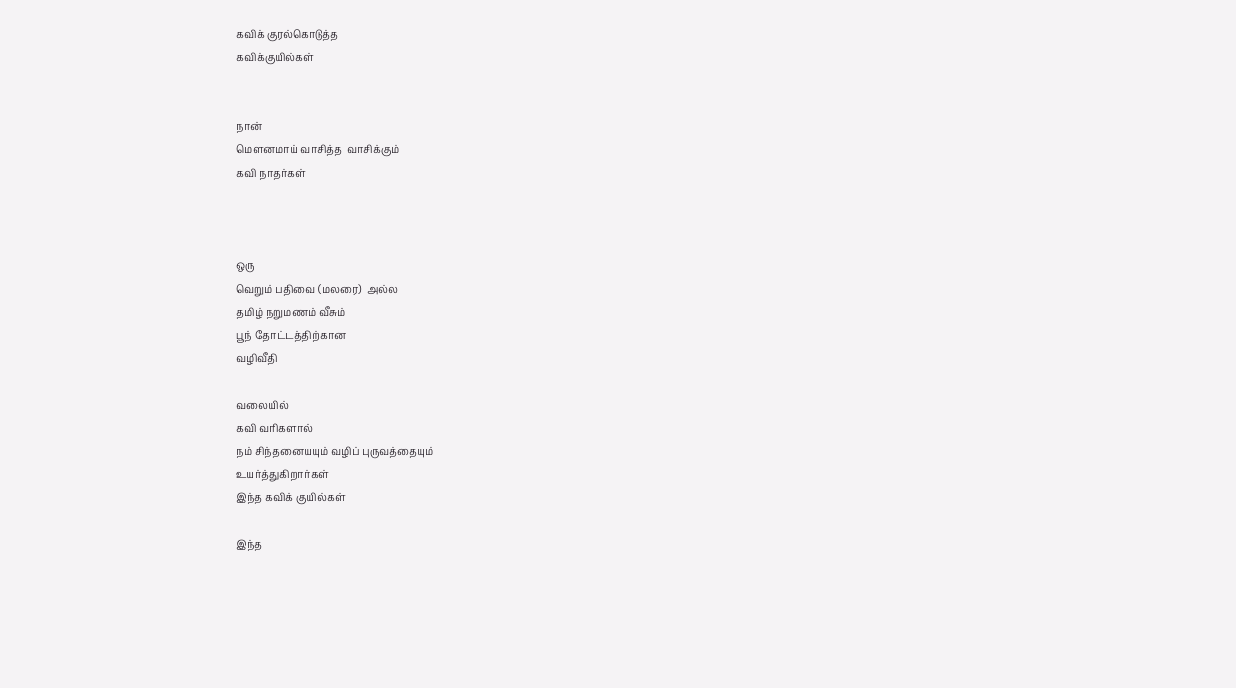கவிக் குரல்கொடுத்த
கவிக்குயில்கள்


நான்
மௌனமாய் வாசித்த  வாசிக்கும்
கவி நாதர்கள்



ஒரு
வெறும் பதிவை (மலரை)  அல்ல
தமிழ் நறுமணம் வீசும்
பூந் தோட்டத்திற்கான
வழிவீதி

வலையில்
கவி வரிகளால்
நம் சிந்தனையயும் வழிப் புருவத்தையும்
உயர்த்துகிறார்கள்
இந்த கவிக் குயில்கள்

இந்த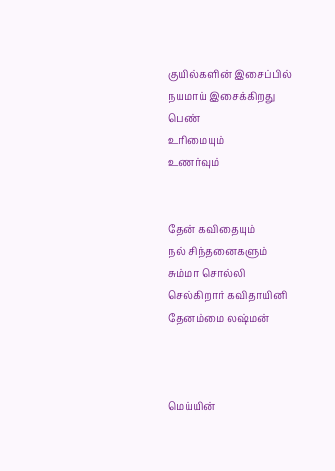குயில்களின் இசைப்பில்
நயமாய் இசைக்கிறது
பெண்
உரிமையும்
உணர்வும்


தேன் கவிதையும்
நல் சிந்தனைகளும்
சும்மா சொல்லி செல்கிறார் கவிதாயினி  தேனம்மை லஷ்மன்



மெய்யின்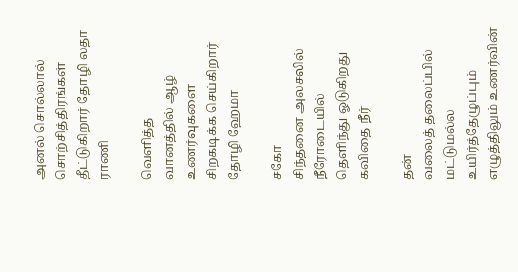அனல் சொல்லால்
சொற்சித்திரங்கள் தீட்டுகிறார் தோழி லதா ராணி

வெளித்த
வானத்தில் ஆழ் உணர்வுகளை
சிறகடிக்க செய்கிறார் தோழி ஹேமா

சகோ
சிந்தனை அலசலில்
நீரோடையில்
தெளிந்து ஓடுகிறது கவிதை நீர்

தன்
வலைத் தலைப்பில் மட்டுமல்ல
உயிர்த்தேழுப்பும் எழுத்திலும் உணர்வின்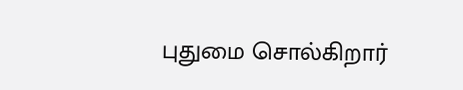புதுமை சொல்கிறார்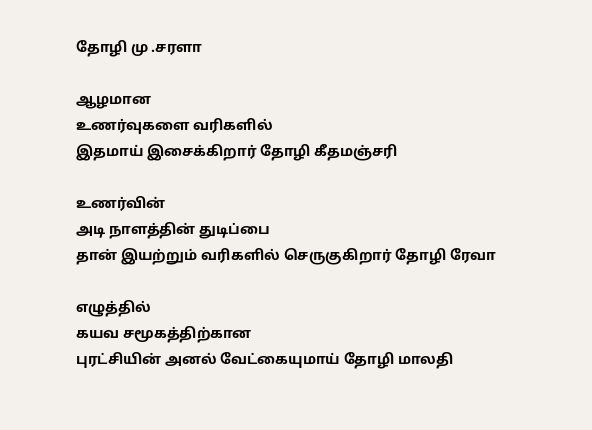தோழி மு .சரளா

ஆழமான
உணர்வுகளை வரிகளில்
இதமாய் இசைக்கிறார் தோழி கீதமஞ்சரி

உணர்வின்
அடி நாளத்தின் துடிப்பை
தான் இயற்றும் வரிகளில் செருகுகிறார் தோழி ரேவா

எழுத்தில்
கயவ சமூகத்திற்கான
புரட்சியின் அனல் வேட்கையுமாய் தோழி மாலதி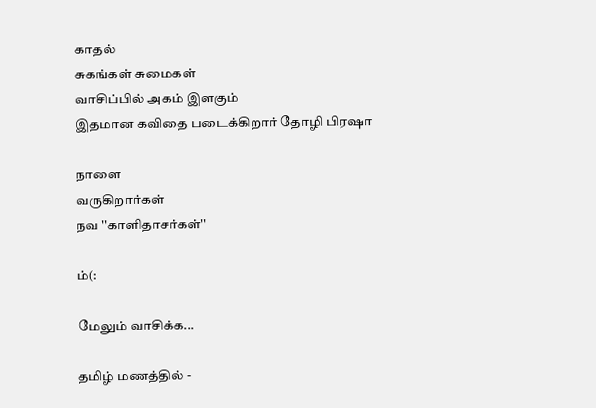காதல்
சுகங்கள் சுமைகள்
வாசிப்பில் அகம் இளகும்
இதமான கவிதை படைக்கிறார் தோழி பிரஷா

நாளை
வருகிறார்கள்
நவ ''காளிதாசர்கள்''

ம்(:

மேலும் வாசிக்க...

தமிழ் மணத்தில் -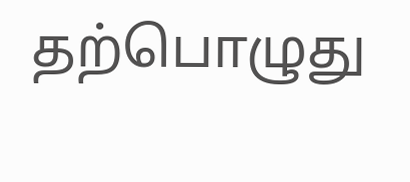தற்பொழுது